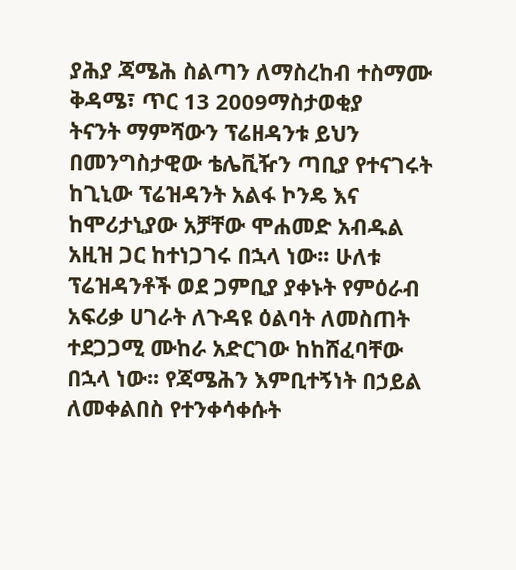ያሕያ ጃሜሕ ስልጣን ለማስረከብ ተስማሙ
ቅዳሜ፣ ጥር 13 2009ማስታወቂያ
ትናንት ማምሻውን ፕሬዘዳንቱ ይህን በመንግስታዊው ቴሌቪዥን ጣቢያ የተናገሩት ከጊኒው ፕሬዝዳንት አልፋ ኮንዴ እና ከሞሪታኒያው አቻቸው ሞሐመድ አብዱል አዚዝ ጋር ከተነጋገሩ በኋላ ነው፡፡ ሁለቱ ፕሬዝዳንቶች ወደ ጋምቢያ ያቀኑት የምዕራብ አፍሪቃ ሀገራት ለጉዳዩ ዕልባት ለመስጠት ተደጋጋሚ ሙከራ አድርገው ከከሸፈባቸው በኋላ ነው፡፡ የጃሜሕን እምቢተኝነት በኃይል ለመቀልበስ የተንቀሳቀሱት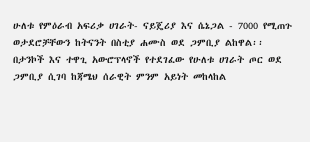ሁለቱ የምዕራብ አፍሪቃ ሀገራት- ናይጄሪያ እና ሴኔጋል - 7000 የሚጠጉ ወታደሮቻቸውን ከትናንት በስቲያ ሐሙስ ወደ ጋምቢያ ልከዋል፡፡ በታንኮች እና ተዋጊ አውሮፕላኖች የተደገፈው የሁለቱ ሀገራት ጦር ወደ ጋምቢያ ሲገባ ከጃሜህ ሰራዊት ምንም አይነት መከላከል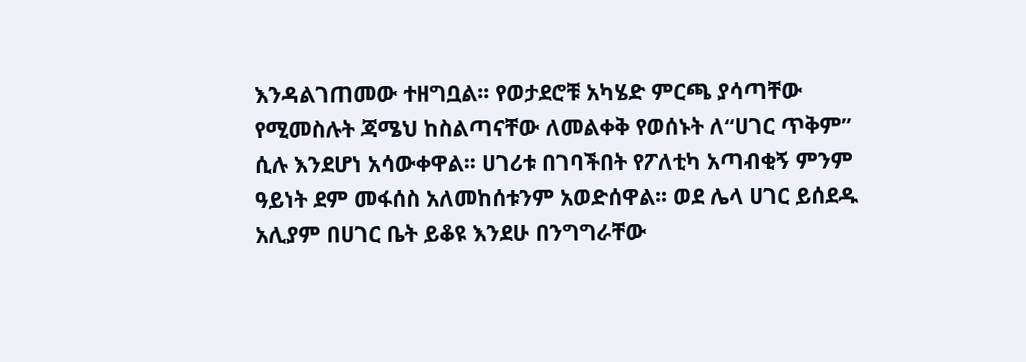እንዳልገጠመው ተዘግቧል፡፡ የወታደሮቹ አካሄድ ምርጫ ያሳጣቸው የሚመስሉት ጃሜህ ከስልጣናቸው ለመልቀቅ የወሰኑት ለ“ሀገር ጥቅም” ሲሉ እንደሆነ አሳውቀዋል፡፡ ሀገሪቱ በገባችበት የፖለቲካ አጣብቂኝ ምንም ዓይነት ደም መፋሰስ አለመከሰቱንም አወድሰዋል፡፡ ወደ ሌላ ሀገር ይሰደዱ አሊያም በሀገር ቤት ይቆዩ እንደሁ በንግግራቸው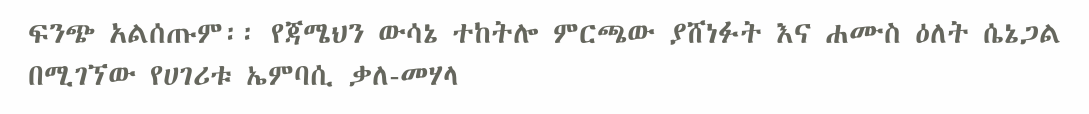ፍንጭ አልሰጡም፡፡ የጃሜህን ውሳኔ ተከትሎ ምርጫው ያሸነፉት እና ሐሙስ ዕለት ሴኔጋል በሚገኘው የሀገሪቱ ኤምባሲ ቃለ-መሃላ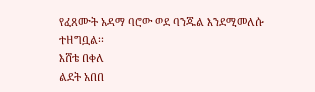የፈጸሙት አዳማ ባሮው ወደ ባንጁል እንደሚመለሱ ተዘግቧል፡፡
እሸቴ በቀለ
ልደት አበበ